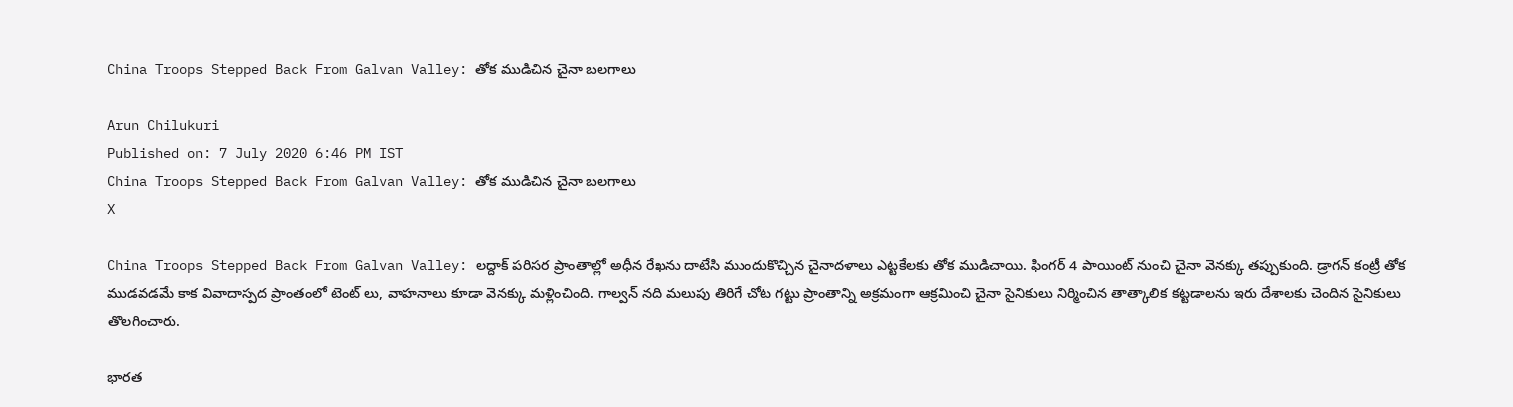China Troops Stepped Back From Galvan Valley: తోక ముడిచిన చైనా బలగాలు

Arun Chilukuri
Published on: 7 July 2020 6:46 PM IST
China Troops Stepped Back From Galvan Valley: తోక ముడిచిన చైనా బలగాలు
X

China Troops Stepped Back From Galvan Valley: లద్దాక్ పరిసర ప్రాంతాల్లో అధీన రేఖను దాటేసి ముందుకొచ్చిన చైనాదళాలు ఎట్టకేలకు తోక ముడిచాయి. ఫింగర్ 4 పాయింట్ నుంచి చైనా వెనక్కు తప్పుకుంది. డ్రాగన్ కంట్రీ తోక ముడవడమే కాక వివాదాస్పద ప్రాంతంలో టెంట్ లు, వాహనాలు కూడా వెనక్కు మళ్లించింది. గాల్వన్ నది మలుపు తిరిగే చోట గట్టు ప్రాంతాన్ని అక్రమంగా ఆక్రమించి చైనా సైనికులు నిర్మించిన తాత్కాలిక కట్టడాలను ఇరు దేశాలకు చెందిన సైనికులు తొలగించారు.

భారత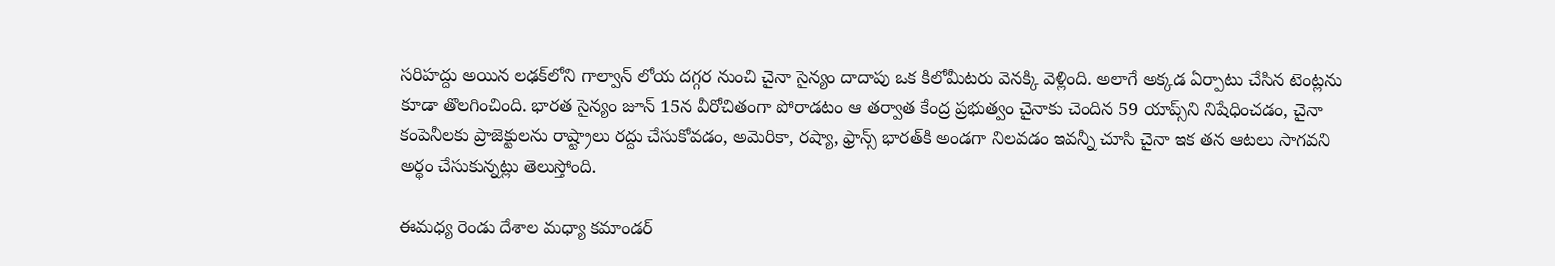సరిహద్దు అయిన లఢక్‌లోని గాల్వాన్ లోయ దగ్గర నుంచి చైనా సైన్యం దాదాపు ఒక కిలోమీటరు వెనక్కి వెళ్లింది. అలాగే అక్కడ ఏర్పాటు చేసిన టెంట్లను కూడా తొలగించింది. భారత సైన్యం జూన్ 15న వీరోచితంగా పోరాడటం ఆ తర్వాత కేంద్ర ప్రభుత్వం చైనాకు చెందిన 59 యాప్స్‌ని నిషేధించడం, చైనా కంపెనీలకు ప్రాజెక్టులను రాష్ట్రాలు రద్దు చేసుకోవడం, అమెరికా, రష్యా, ఫ్రాన్స్ భారత్‌కి అండగా నిలవడం ఇవన్నీ చూసి చైనా ఇక తన ఆటలు సాగవని అర్థం చేసుకున్నట్లు తెలుస్తోంది.

ఈమధ్య రెండు దేశాల మధ్యా కమాండర్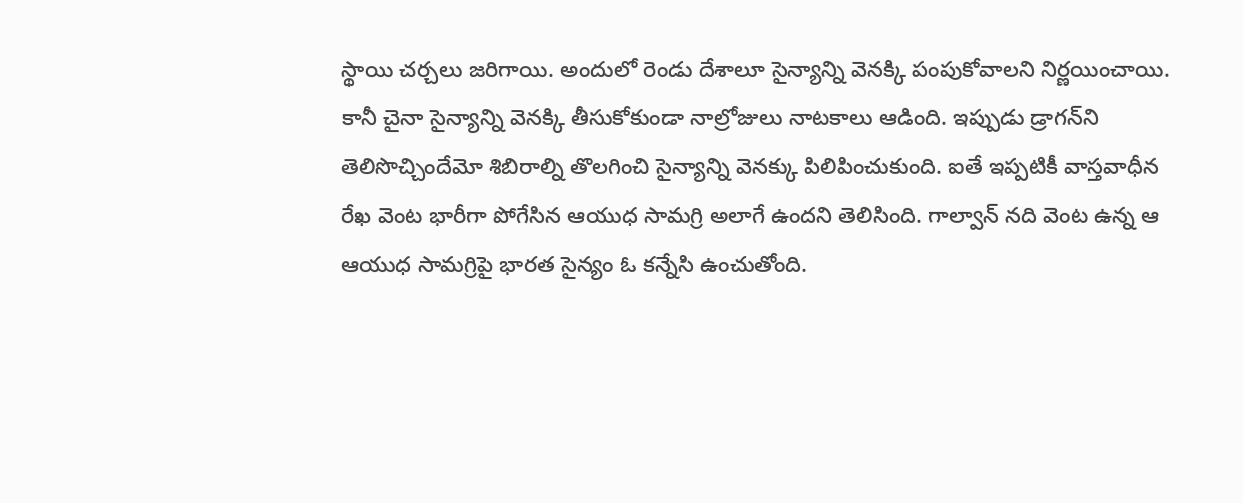స్థాయి చర్చలు జరిగాయి. అందులో రెండు దేశాలూ సైన్యాన్ని వెనక్కి పంపుకోవాలని నిర్ణయించాయి. కానీ చైనా సైన్యాన్ని వెనక్కి తీసుకోకుండా నాల్రోజులు నాటకాలు ఆడింది. ఇప్పుడు డ్రాగన్‌ని తెలిసొచ్చిందేమో శిబిరాల్ని తొలగించి సైన్యాన్ని వెనక్కు పిలిపించుకుంది. ఐతే ఇప్పటికీ వాస్తవాధీన రేఖ వెంట భారీగా పోగేసిన ఆయుధ సామగ్రి అలాగే ఉందని తెలిసింది. గాల్వాన్ నది వెంట ఉన్న ఆ ఆయుధ సామగ్రిపై భారత సైన్యం ఓ కన్నేసి ఉంచుతోంది.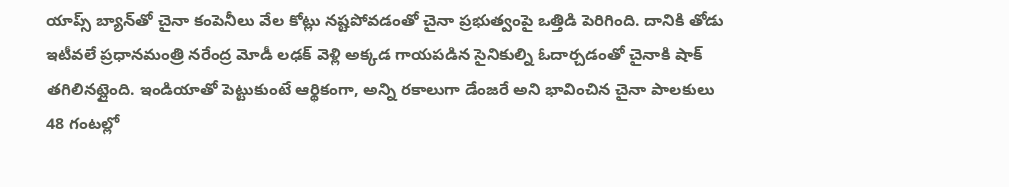యాప్స్ బ్యాన్‌తో చైనా కంపెనీలు వేల కోట్లు నష్టపోవడంతో చైనా ప్రభుత్వంపై ఒత్తిడి పెరిగింది. దానికి తోడు ఇటీవలే ప్రధానమంత్రి నరేంద్ర మోడీ లఢక్ వెళ్లి అక్కడ గాయపడిన సైనికుల్ని ఓదార్చడంతో చైనాకి షాక్ తగిలినట్లైంది. ఇండియాతో పెట్టుకుంటే ఆర్థికంగా, అన్ని రకాలుగా డేంజరే అని భావించిన చైనా పాలకులు 48 గంటల్లో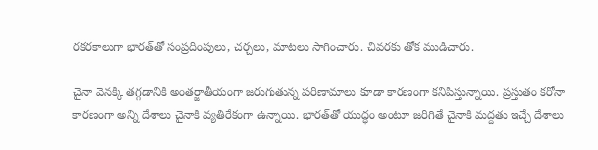రకరకాలుగా భారత్‌తో సంప్రదింపులు, చర్చలు, మాటలు సాగించారు. చివరకు తోక ముడిచారు.

చైనా వెనక్కి తగ్గడానికి అంతర్జాతీయంగా జరుగుతున్న పరిణామాలు కూడా కారణంగా కనిపిస్తున్నాయి. ప్రస్తుతం కరోనా కారణంగా అన్ని దేశాలు చైనాకి వ్యతిరేకంగా ఉన్నాయి. భారత్‌తో యుద్ధం అంటూ జరిగితే చైనాకి మద్దతు ఇచ్చే దేశాలు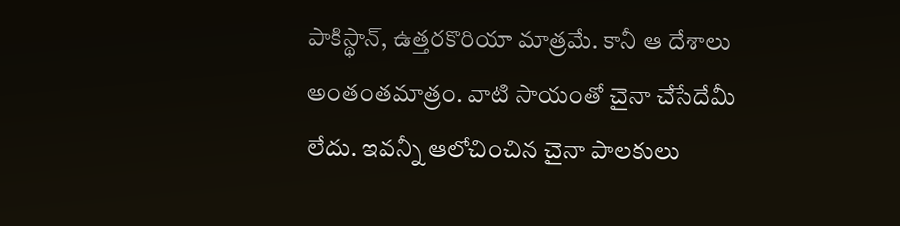పాకిస్థాన్, ఉత్తరకొరియా మాత్రమే. కానీ ఆ దేశాలు అంతంతమాత్రం. వాటి సాయంతో చైనా చేసేదేమీ లేదు. ఇవన్నీ ఆలోచించిన చైనా పాలకులు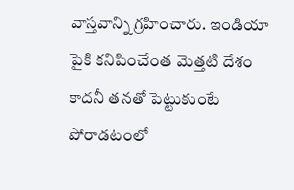వాస్తవాన్ని గ్రహించారు. ఇండియా పైకి కనిపించేంత మెత్తటి దేశం కాదనీ తనతో పెట్టుకుంటే పోరాడటంలో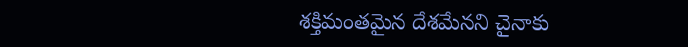శక్తిమంతమైన దేశమేనని చైనాకు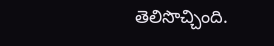తెలిసొచ్చింది.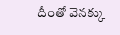దీంతో వెనక్కు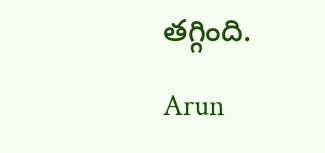తగ్గింది.

Arun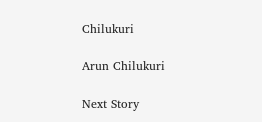Chilukuri

Arun Chilukuri

Next Story